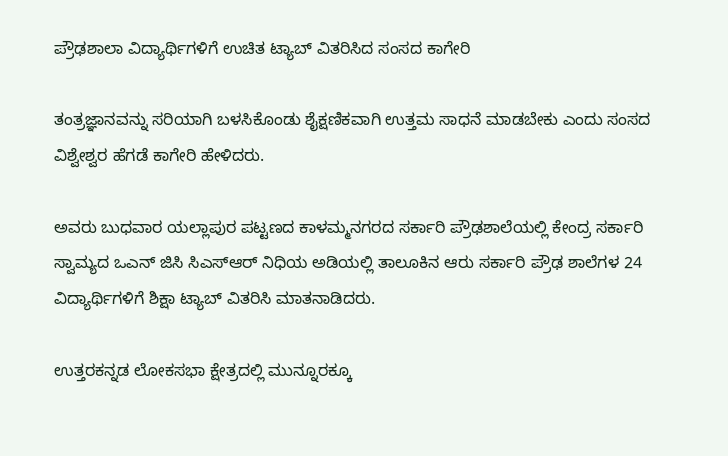ಪ್ರೌಢಶಾಲಾ ವಿದ್ಯಾರ್ಥಿಗಳಿಗೆ ಉಚಿತ ಟ್ಯಾಬ್ ವಿತರಿಸಿದ ಸಂಸದ ಕಾಗೇರಿ

ತಂತ್ರಜ್ಞಾನವನ್ನು ಸರಿಯಾಗಿ ಬಳಸಿಕೊಂಡು ಶೈಕ್ಷಣಿಕವಾಗಿ ಉತ್ತಮ ಸಾಧನೆ ಮಾಡಬೇಕು ಎಂದು ಸಂಸದ ವಿಶ್ವೇಶ್ವರ ಹೆಗಡೆ ಕಾಗೇರಿ ಹೇಳಿದರು.

ಅವರು ಬುಧವಾರ ಯಲ್ಲಾಪುರ ಪಟ್ಟಣದ ಕಾಳಮ್ಮನಗರದ ಸರ್ಕಾರಿ ಪ್ರೌಢಶಾಲೆಯಲ್ಲಿ ಕೇಂದ್ರ ಸರ್ಕಾರಿ ಸ್ವಾಮ್ಯದ ಒಎನ್ ಜಿಸಿ ಸಿಎಸ್ಆರ್ ನಿಧಿಯ ಅಡಿಯಲ್ಲಿ ತಾಲೂಕಿನ ಆರು ಸರ್ಕಾರಿ ಪ್ರೌಢ ಶಾಲೆಗಳ 24 ವಿದ್ಯಾರ್ಥಿಗಳಿಗೆ ಶಿಕ್ಷಾ ಟ್ಯಾಬ್ ವಿತರಿಸಿ ಮಾತನಾಡಿದರು.

ಉತ್ತರಕನ್ನಡ ಲೋಕಸಭಾ ಕ್ಷೇತ್ರದಲ್ಲಿ ಮುನ್ನೂರಕ್ಕೂ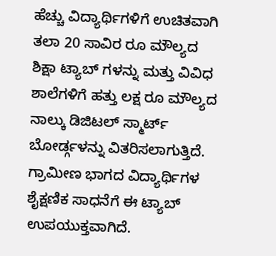ಹೆಚ್ಚು ವಿದ್ಯಾರ್ಥಿಗಳಿಗೆ ಉಚಿತವಾಗಿ ತಲಾ 20 ಸಾವಿರ ರೂ ಮೌಲ್ಯದ ಶಿಕ್ಷಾ ಟ್ಯಾಬ್ ಗಳನ್ನು ಮತ್ತು ವಿವಿಧ ಶಾಲೆಗಳಿಗೆ ಹತ್ತು ಲಕ್ಷ ರೂ ಮೌಲ್ಯದ ನಾಲ್ಕು ಡಿಜಿಟಲ್ ಸ್ಮಾರ್ಟ್ ಬೋರ್ಡ್ಗಳನ್ನು ವಿತರಿಸಲಾಗುತ್ತಿದೆ. ಗ್ರಾಮೀಣ ಭಾಗದ ವಿದ್ಯಾರ್ಥಿಗಳ ಶೈಕ್ಷಣಿಕ ಸಾಧನೆಗೆ ಈ ಟ್ಯಾಬ್ ಉಪಯುಕ್ತವಾಗಿದೆ.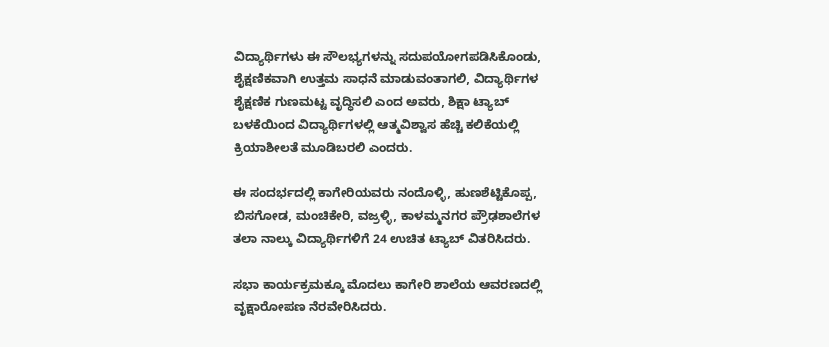ವಿದ್ಯಾರ್ಥಿಗಳು ಈ ಸೌಲಭ್ಯಗಳನ್ನು ಸದುಪಯೋಗಪಡಿಸಿಕೊಂಡು, ಶೈಕ್ಷಣಿಕವಾಗಿ ಉತ್ತಮ ಸಾಧನೆ ಮಾಡುವಂತಾಗಲಿ, ವಿದ್ಯಾರ್ಥಿಗಳ ಶೈಕ್ಷಣಿಕ ಗುಣಮಟ್ಟ ವೃದ್ಧಿಸಲಿ ಎಂದ ಅವರು, ಶಿಕ್ಷಾ ಟ್ಯಾಬ್ ಬಳಕೆಯಿಂದ ವಿದ್ಯಾರ್ಥಿಗಳಲ್ಲಿ ಆತ್ಮವಿಶ್ವಾಸ ಹೆಚ್ಚಿ ಕಲಿಕೆಯಲ್ಲಿ ಕ್ರಿಯಾಶೀಲತೆ ಮೂಡಿಬರಲಿ ಎಂದರು.

ಈ ಸಂದರ್ಭದಲ್ಲಿ ಕಾಗೇರಿಯವರು ನಂದೊಳ್ಳಿ, ಹುಣಶೆಟ್ಟಿಕೊಪ್ಪ, ಬಿಸಗೋಡ, ಮಂಚಿಕೇರಿ, ವಜ್ರಳ್ಳಿ, ಕಾಳಮ್ಮನಗರ ಪ್ರೌಢಶಾಲೆಗಳ ತಲಾ ನಾಲ್ಕು ವಿದ್ಯಾರ್ಥಿಗಳಿಗೆ 24 ಉಚಿತ ಟ್ಯಾಬ್ ವಿತರಿಸಿದರು.

ಸಭಾ ಕಾರ್ಯಕ್ರಮಕ್ಕೂ ಮೊದಲು ಕಾಗೇರಿ ಶಾಲೆಯ ಆವರಣದಲ್ಲಿ ವೃಕ್ಷಾರೋಪಣ ನೆರವೇರಿಸಿದರು.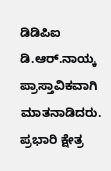ಡಿಡಿಪಿಐ ಡಿ.ಆರ್.ನಾಯ್ಕ ಪ್ರಾಸ್ತಾವಿಕವಾಗಿ ಮಾತನಾಡಿದರು. ಪ್ರಭಾರಿ ಕ್ಷೇತ್ರ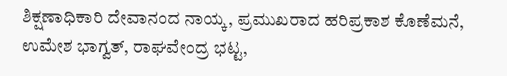ಶಿಕ್ಷಣಾಧಿಕಾರಿ ದೇವಾನಂದ ನಾಯ್ಕ, ಪ್ರಮುಖರಾದ ಹರಿಪ್ರಕಾಶ ಕೊಣೆಮನೆ, ಉಮೇಶ ಭಾಗ್ವತ್, ರಾಘವೇಂದ್ರ ಭಟ್ಟ,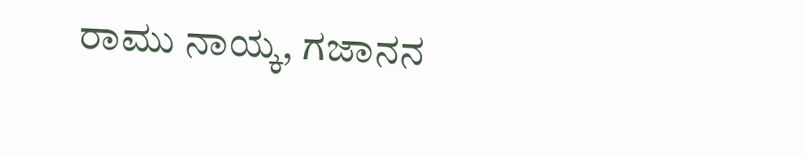ರಾಮು ನಾಯ್ಕ, ಗಜಾನನ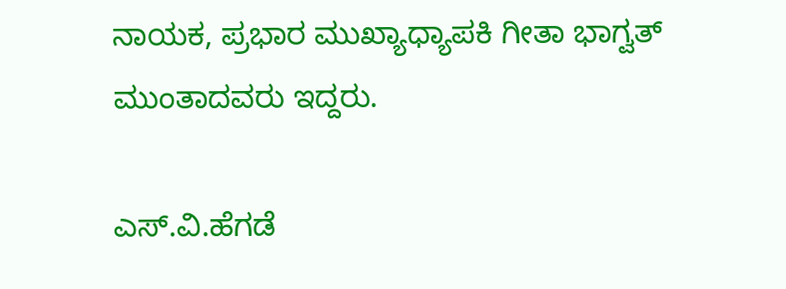ನಾಯಕ, ಪ್ರಭಾರ ಮುಖ್ಯಾಧ್ಯಾಪಕಿ ಗೀತಾ ಭಾಗ್ವತ್ ಮುಂತಾದವರು ಇದ್ದರು.

ಎಸ್.ವಿ.ಹೆಗಡೆ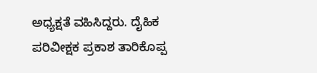ಅಧ್ಯಕ್ಷತೆ ವಹಿಸಿದ್ದರು. ದೈಹಿಕ ಪರಿವೀಕ್ಷಕ ಪ್ರಕಾಶ ತಾರಿಕೊಪ್ಪ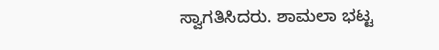ಸ್ವಾಗತಿಸಿದರು. ಶಾಮಲಾ ಭಟ್ಟ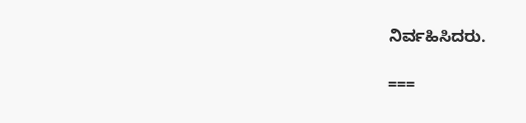ನಿರ್ವಹಿಸಿದರು.

===